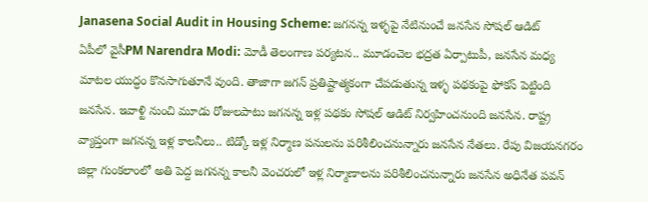Janasena Social Audit in Housing Scheme: జగనన్న ఇళ్ళపై నేటినుంచే జనసేన సోషల్ ఆడిట్
ఏపీలో వైసీPM Narendra Modi: మోడీ తెలంగాణ పర్యటన.. మూడంచెల భద్రత ఏర్పాటుపీ, జనసేన మధ్య మాటల యుద్ధం కొనసాగుతూనే వుంది. తాజాగా జగన్ ప్రతిష్టాత్మకంగా చేపడుతున్న ఇళ్ళ పథకంపై ఫోకస్ పెట్టింది జనసేన. ఇవాళ్టి నుంచి మూడు రోజులపాటు జగనన్న ఇళ్ల పథకం సోషల్ ఆడిట్ నిర్వహించనుంది జనసేన. రాష్ట్ర వ్యాప్తంగా జగనన్న ఇళ్ల కాలనీలు.. టిడ్కో ఇళ్ల నిర్మాణ పనులను పరిశీలించనున్నారు జనసేన నేతలు. రేపు విజయనగరం జిల్లా గుంకలాంలో అతి పెద్ద జగనన్న కాలనీ వెంచరులో ఇళ్ల నిర్మాణాలను పరిశీలించనున్నారు జనసేన అధినేత పవన్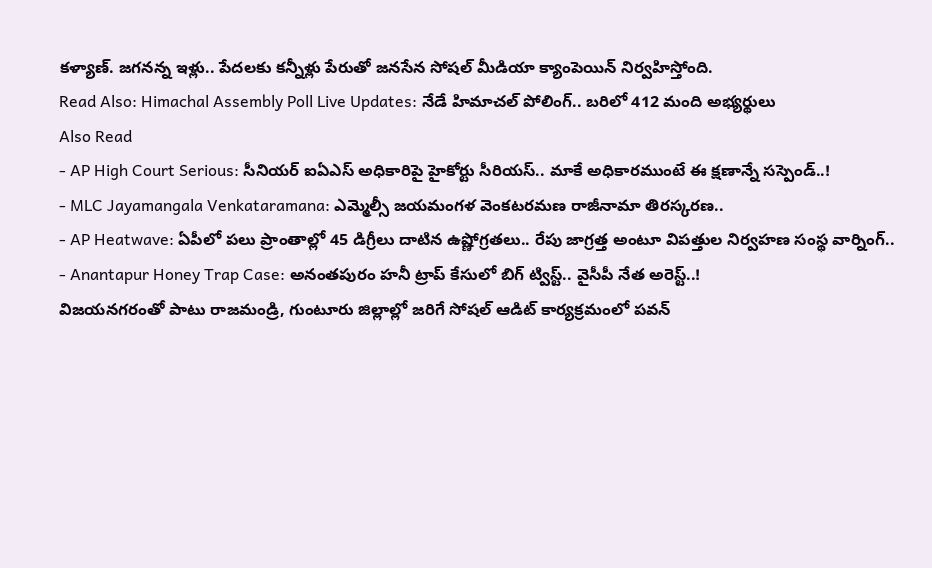కళ్యాణ్. జగనన్న ఇళ్లు.. పేదలకు కన్నీళ్లు పేరుతో జనసేన సోషల్ మీడియా క్యాంపెయిన్ నిర్వహిస్తోంది.
Read Also: Himachal Assembly Poll Live Updates: నేడే హిమాచల్ పోలింగ్.. బరిలో 412 మంది అభ్యర్థులు
Also Read
- AP High Court Serious: సీనియర్ ఐఏఎస్ అధికారిపై హైకోర్టు సీరియస్.. మాకే అధికారముంటే ఈ క్షణాన్నే సస్పెండ్..!
- MLC Jayamangala Venkataramana: ఎమ్మెల్సీ జయమంగళ వెంకటరమణ రాజీనామా తిరస్కరణ..
- AP Heatwave: ఏపీలో పలు ప్రాంతాల్లో 45 డిగ్రీలు దాటిన ఉష్ణోగ్రతలు.. రేపు జాగ్రత్త అంటూ విపత్తుల నిర్వహణ సంస్థ వార్నింగ్..
- Anantapur Honey Trap Case: అనంతపురం హనీ ట్రాప్ కేసులో బిగ్ ట్విస్ట్.. వైసీపీ నేత అరెస్ట్..!
విజయనగరంతో పాటు రాజమండ్రి, గుంటూరు జిల్లాల్లో జరిగే సోషల్ ఆడిట్ కార్యక్రమంలో పవన్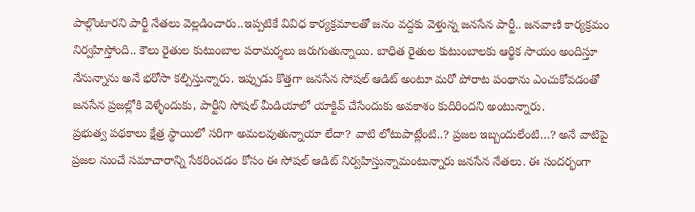పాల్గొంటారని పార్టీ నేతలు వెల్లడించారు..ఇప్పటికే వివిధ కార్యక్రమాలతో జనం వద్దకు వెళ్తున్న జనసేన పార్టీ.. జనవాణి కార్యక్రమం నిర్వహిస్తోంది.. కౌలు రైతుల కుటుంబాల పరామర్శలు జరుగుతున్నాయి. బాధిత రైతుల కుటుంబాలకు ఆర్థిక సాయం అందిస్తూ నేనున్నాను అనే భరోసా కల్పిస్తున్నారు. ఇప్పుడు కొత్తగా జనసేన సోషల్ ఆడిట్ అంటూ మరో పోరాట పంథాను ఎంచుకోవడంతో జనసేన ప్రజల్లోకి వెళ్ళేందుకు, పార్టీని సోషల్ మీడియాలో యాక్టివ్ చేసేందుకు అవకాశం కుదిరిందని అంటున్నారు.
ప్రభుత్వ పథకాలు క్షేత్ర స్థాయిలో సరిగా అమలవుతున్నాయా లేదా? వాటి లోటుపాట్లేంటి..? ప్రజల ఇబ్బందులేంటి…? అనే వాటిపై ప్రజల నుంచే సమాచారాన్ని సేకరించడం కోసం ఈ సోషల్ ఆడిట్ నిర్వహిస్తున్నామంటున్నారు జనసేన నేతలు. ఈ సందర్భంగా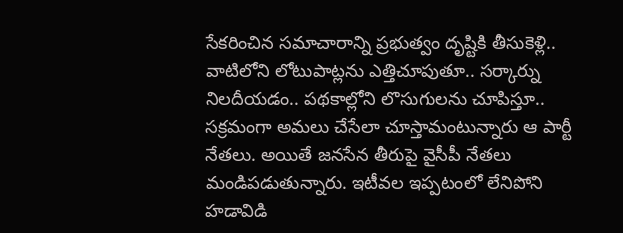సేకరించిన సమాచారాన్ని ప్రభుత్వం దృష్టికి తీసుకెళ్లి.. వాటిలోని లోటుపాట్లను ఎత్తిచూపుతూ.. సర్కార్ను నిలదీయడం.. పథకాల్లోని లొసుగులను చూపిస్తూ.. సక్రమంగా అమలు చేసేలా చూస్తామంటున్నారు ఆ పార్టీ నేతలు. అయితే జనసేన తీరుపై వైసీపీ నేతలు మండిపడుతున్నారు. ఇటీవల ఇప్పటంలో లేనిపోని హడావిడి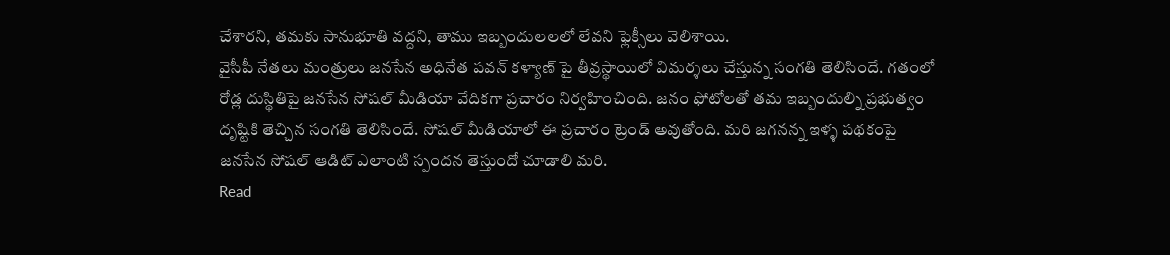చేశారని, తమకు సానుభూతి వద్దని, తాము ఇబ్బందులలలో లేవని ఫ్లెక్సీలు వెలిశాయి.
వైసీపీ నేతలు మంత్రులు జనసేన అధినేత పవన్ కళ్యాణ్ పై తీవ్రస్థాయిలో విమర్శలు చేస్తున్న సంగతి తెలిసిందే. గతంలో రోడ్ల దుస్థితిపై జనసేన సోషల్ మీడియా వేదికగా ప్రచారం నిర్వహించింది. జనం ఫోటోలతో తమ ఇబ్బందుల్ని ప్రభుత్వం దృష్టికి తెచ్చిన సంగతి తెలిసిందే. సోషల్ మీడియాలో ఈ ప్రచారం ట్రెండ్ అవుతోంది. మరి జగనన్న ఇళ్ళ పథకంపై జనసేన సోషల్ ఆడిట్ ఎలాంటి స్పందన తెస్తుందో చూడాలి మరి.
Read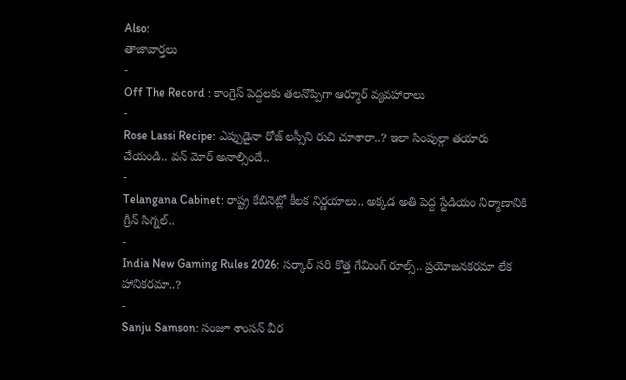Also:
తాజావార్తలు
-
Off The Record : కాంగ్రెస్ పెద్దలకు తలనొప్పిగా ఆర్మూర్ వ్యవహారాలు
-
Rose Lassi Recipe: ఎప్పుడైనా రోజ్ లస్సీని రుచి చూశారా..? ఇలా సింపుల్గా తయారు చేయండి.. వన్ మోర్ అనాల్సిందే..
-
Telangana Cabinet: రాష్ట్ర కేబినెట్లో కీలక నిర్ణయాలు.. అక్కడ అతి పెద్ద స్టేడియం నిర్మాణానికి గ్రీన్ సిగ్నల్..
-
India New Gaming Rules 2026: సర్కార్ సరి కొత్త గేమింగ్ రూల్స్.. ప్రయోజనకరమా లేక హానికరమా..?
-
Sanju Samson: సంజూ శాంసన్ వీర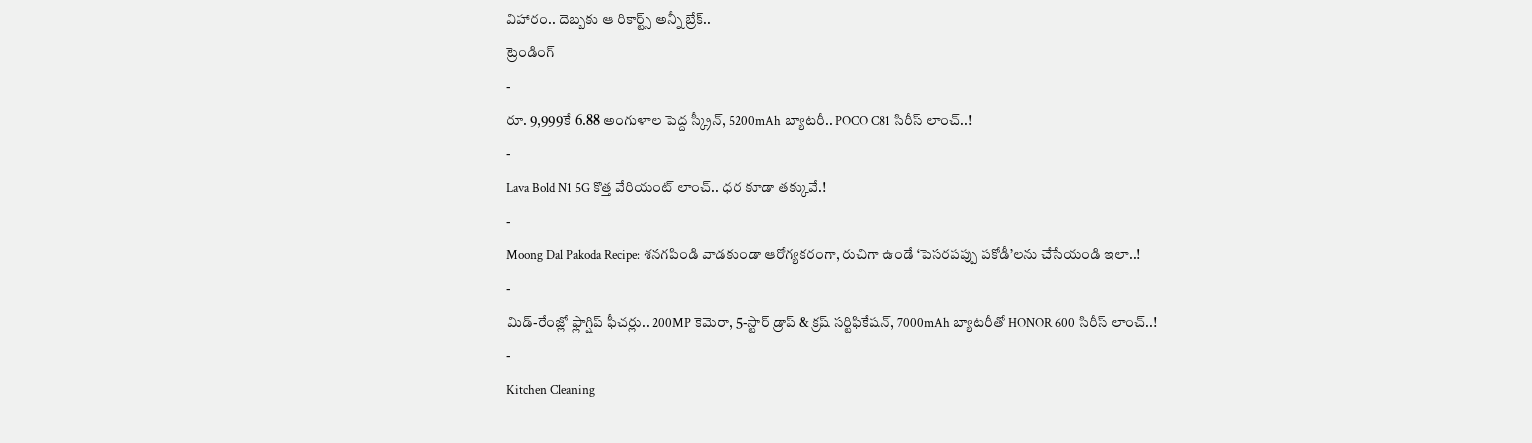విహారం.. దెబ్బకు ఆ రికార్ట్స్ అన్నీ బ్రేక్..
ట్రెండింగ్
-
రూ. 9,999కే 6.88 అంగుళాల పెద్ద స్క్రీన్, 5200mAh బ్యాటరీ.. POCO C81 సిరీస్ లాంచ్..!
-
Lava Bold N1 5G కొత్త వేరియంట్ లాంచ్.. ధర కూడా తక్కువే.!
-
Moong Dal Pakoda Recipe: శనగపిండి వాడకుండా ఆరోగ్యకరంగా, రుచిగా ఉండే ‘పెసరపప్పు పకోడీ’లను చేసేయండి ఇలా..!
-
మిడ్-రేంజ్లో ఫ్లాగ్షిప్ ఫీచర్లు.. 200MP కెమెరా, 5-స్టార్ డ్రాప్ & క్రష్ సర్టిఫికేషన్, 7000mAh బ్యాటరీతో HONOR 600 సిరీస్ లాంచ్..!
-
Kitchen Cleaning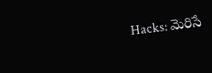Hacks: మెరిసే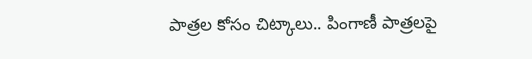పాత్రల కోసం చిట్కాలు.. పింగాణీ పాత్రలపై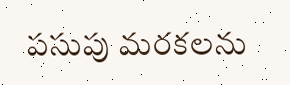పసుపు మరకలను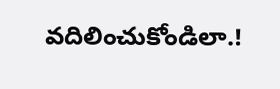వదిలించుకోండిలా.!